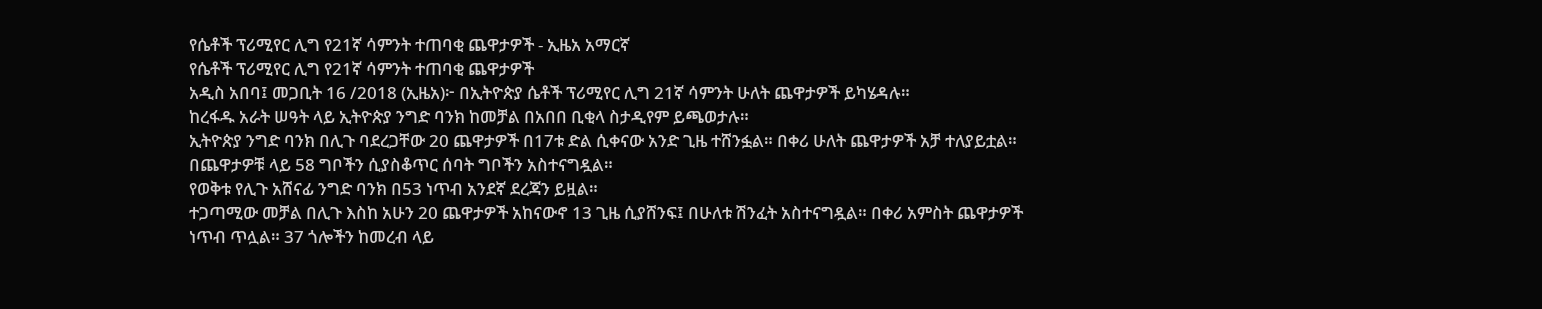የሴቶች ፕሪሚየር ሊግ የ21ኛ ሳምንት ተጠባቂ ጨዋታዎች - ኢዜአ አማርኛ
የሴቶች ፕሪሚየር ሊግ የ21ኛ ሳምንት ተጠባቂ ጨዋታዎች
አዲስ አበባ፤ መጋቢት 16 /2018 (ኢዜአ)፦ በኢትዮጵያ ሴቶች ፕሪሚየር ሊግ 21ኛ ሳምንት ሁለት ጨዋታዎች ይካሄዳሉ።
ከረፋዱ አራት ሠዓት ላይ ኢትዮጵያ ንግድ ባንክ ከመቻል በአበበ ቢቂላ ስታዲየም ይጫወታሉ።
ኢትዮጵያ ንግድ ባንክ በሊጉ ባደረጋቸው 20 ጨዋታዎች በ17ቱ ድል ሲቀናው አንድ ጊዜ ተሸንፏል። በቀሪ ሁለት ጨዋታዎች አቻ ተለያይቷል። በጨዋታዎቹ ላይ 58 ግቦችን ሲያስቆጥር ሰባት ግቦችን አስተናግዷል።
የወቅቱ የሊጉ አሸናፊ ንግድ ባንክ በ53 ነጥብ አንደኛ ደረጃን ይዟል።
ተጋጣሚው መቻል በሊጉ እስከ አሁን 20 ጨዋታዎች አከናውኖ 13 ጊዜ ሲያሸንፍ፤ በሁለቱ ሽንፈት አስተናግዷል። በቀሪ አምስት ጨዋታዎች ነጥብ ጥሏል። 37 ጎሎችን ከመረብ ላይ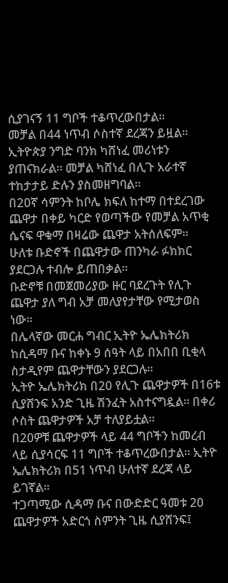ሲያገናኝ 11 ግቦች ተቆጥረውበታል።
መቻል በ44 ነጥብ ሶስተኛ ደረጃን ይዟል።
ኢትዮጵያ ንግድ ባንክ ካሸነፈ መሪነቱን ያጠናክራል። መቻል ካሸነፈ በሊጉ አራተኛ ተከታታይ ድሉን ያስመዘግባል።
በ20ኛ ሳምንት ከቦሌ ክፍለ ከተማ በተደረገው ጨዋታ በቀይ ካርድ የወጣችው የመቻል አጥቂ ሴናፍ ዋቁማ በዛሬው ጨዋታ አትሰለፍም።
ሁለቱ ቡድኖች በጨዋታው ጠንካራ ፉክክር ያደርጋሉ ተብሎ ይጠበቃል።
ቡድኖቹ በመጀመሪያው ዙር ባደረጉት የሊጉ ጨዋታ ያለ ግብ አቻ መለያየታቸው የሚታወስ ነው።
በሌላኛው መርሐ ግብር ኢትዮ ኤሌክትሪክ ከሲዳማ ቡና ከቀኑ 9 ሰዓት ላይ በአበበ ቢቂላ ስታዲየም ጨዋታቸውን ያደርጋሉ።
ኢትዮ ኤሌክትሪክ በ20 የሊጉ ጨዋታዎች በ16ቱ ሲያሸንፍ አንድ ጊዜ ሽንፈት አስተናግዷል። በቀሪ ሶስት ጨዋታዎች አቻ ተለያይቷል።
በ20ዎቹ ጨዋታዎች ላይ 44 ግቦችን ከመረብ ላይ ሲያሳርፍ 11 ግቦች ተቆጥረውበታል። ኢትዮ ኤሌክትሪክ በ51 ነጥብ ሁለተኛ ደረጃ ላይ ይገኛል።
ተጋጣሚው ሲዳማ ቡና በውድድር ዓመቱ 20 ጨዋታዎች አድርጎ ስምንት ጊዜ ሲያሸንፍ፤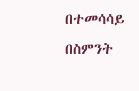በተመሳሳይ በስምንት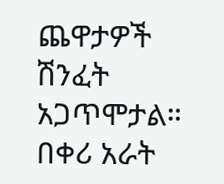ጨዋታዎች ሽንፈት አጋጥሞታል። በቀሪ አራት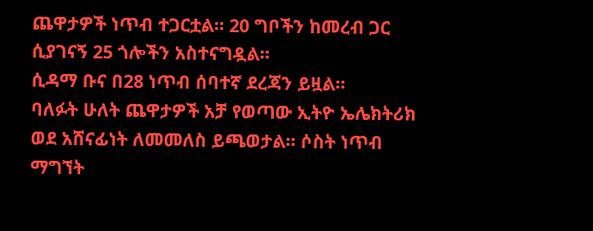ጨዋታዎች ነጥብ ተጋርቷል። 20 ግቦችን ከመረብ ጋር ሲያገናኝ 25 ጎሎችን አስተናግዷል።
ሲዳማ ቡና በ28 ነጥብ ሰባተኛ ደረጃን ይዟል።
ባለፉት ሁለት ጨዋታዎች አቻ የወጣው ኢትዮ ኤሌክትሪክ ወደ አሸናፊነት ለመመለስ ይጫወታል። ሶስት ነጥብ ማግኘት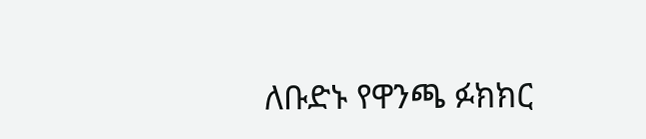ለቡድኑ የዋንጫ ፉክክር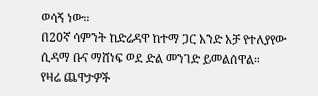ወሳኝ ነው።
በ20ኛ ሳምንት ከድሬዳዋ ከተማ ጋር አንድ አቻ የተለያየው ሲዳማ ቡና ማሸነፍ ወደ ድል መንገድ ይመልሰዋል።
የዛሬ ጨዋታዎች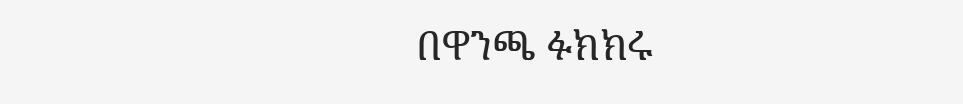በዋንጫ ፉክክሩ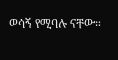ወሳኝ የሚባሉ ናቸው።